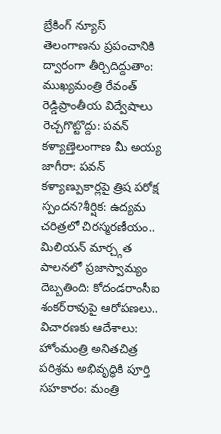బ్రేకింగ్ న్యూస్
తెలంగాణను ప్రపంచానికి ద్వారంగా తీర్చిదిద్దుతాం: ముఖ్యమంత్రి రేవంత్ రెడ్డిప్రాంతీయ విద్వేషాలు రెచ్చగొట్టొద్దు: పవన్ కళ్యాణ్తెలంగాణ మీ అయ్య జాగీరా: పవన్ కళ్యాణ్పుకార్లపై త్రిష పరోక్ష స్పందన?శీర్షిక: ఉద్యమ చరిత్రలో చిరస్మరణీయం.. మిలియన్ మార్చ్గత పాలనలో ప్రజాస్వామ్యం దెబ్బతింది: కోదండరాంసీఐ శంకర్‌రావుపై ఆరోపణలు.. విచారణకు ఆదేశాలు: హోంమంత్రి అనితచిత్ర పరిశ్రమ అభివృద్ధికి పూర్తి సహకారం: మంత్రి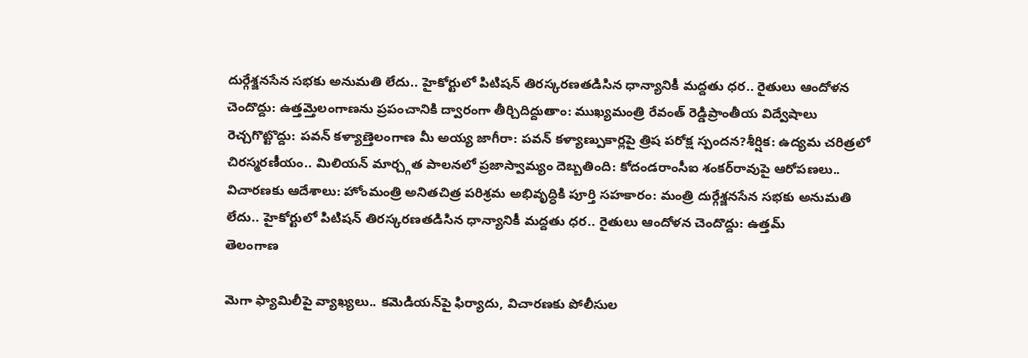దుర్గేశ్జనసేన సభకు అనుమతి లేదు.. హైకోర్టులో పిటిషన్ తిరస్కరణతడిసిన ధాన్యానికీ మద్దతు ధర.. రైతులు ఆందోళన చెందొద్దు: ఉత్తమ్తెలంగాణను ప్రపంచానికి ద్వారంగా తీర్చిదిద్దుతాం: ముఖ్యమంత్రి రేవంత్ రెడ్డిప్రాంతీయ విద్వేషాలు రెచ్చగొట్టొద్దు: పవన్ కళ్యాణ్తెలంగాణ మీ అయ్య జాగీరా: పవన్ కళ్యాణ్పుకార్లపై త్రిష పరోక్ష స్పందన?శీర్షిక: ఉద్యమ చరిత్రలో చిరస్మరణీయం.. మిలియన్ మార్చ్గత పాలనలో ప్రజాస్వామ్యం దెబ్బతింది: కోదండరాంసీఐ శంకర్‌రావుపై ఆరోపణలు.. విచారణకు ఆదేశాలు: హోంమంత్రి అనితచిత్ర పరిశ్రమ అభివృద్ధికి పూర్తి సహకారం: మంత్రి దుర్గేశ్జనసేన సభకు అనుమతి లేదు.. హైకోర్టులో పిటిషన్ తిరస్కరణతడిసిన ధాన్యానికీ మద్దతు ధర.. రైతులు ఆందోళన చెందొద్దు: ఉత్తమ్
తెలంగాణ

మెగా ఫ్యామిలీపై వ్యాఖ్యలు.. కమెడియన్‌పై ఫిర్యాదు, విచారణకు పోలీసుల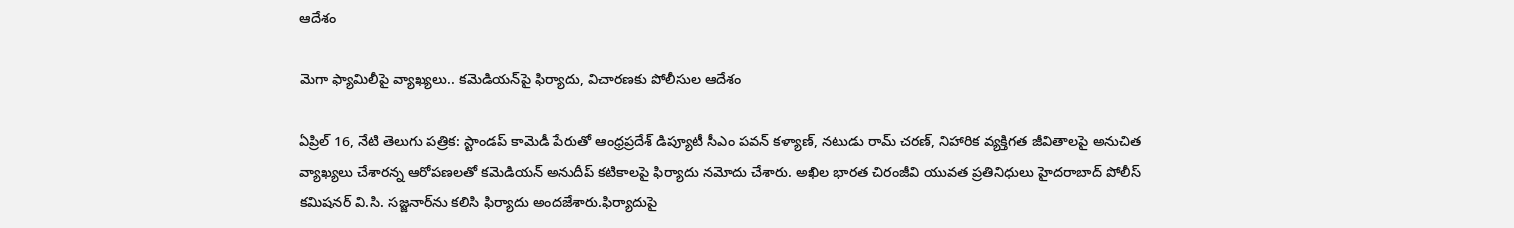ఆదేశం

మెగా ఫ్యామిలీపై వ్యాఖ్యలు.. కమెడియన్‌పై ఫిర్యాదు, విచారణకు పోలీసుల ఆదేశం

ఏప్రిల్ 16, నేటి తెలుగు పత్రిక: స్టాండప్ కామెడీ పేరుతో ఆంధ్రప్రదేశ్ డిప్యూటీ సీఎం పవన్ కళ్యాణ్, నటుడు రామ్ చరణ్, నిహారిక వ్యక్తిగత జీవితాలపై అనుచిత వ్యాఖ్యలు చేశారన్న ఆరోపణలతో కమెడియన్ అనుదీప్ కటికాలపై ఫిర్యాదు నమోదు చేశారు. అఖిల భారత చిరంజీవి యువత ప్రతినిధులు హైదరాబాద్ పోలీస్ కమిషనర్ వి.సి. సజ్జనార్‌ను కలిసి ఫిర్యాదు అందజేశారు.ఫిర్యాదుపై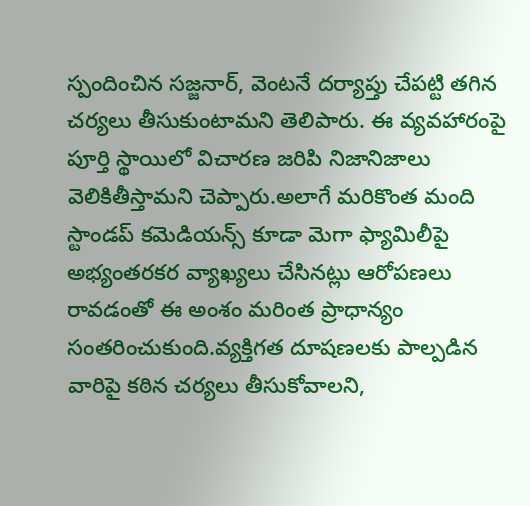స్పందించిన సజ్జనార్, వెంటనే దర్యాప్తు చేపట్టి తగిన చర్యలు తీసుకుంటామని తెలిపారు. ఈ వ్యవహారంపై పూర్తి స్థాయిలో విచారణ జరిపి నిజానిజాలు వెలికితీస్తామని చెప్పారు.అలాగే మరికొంత మంది స్టాండప్ కమెడియన్స్ కూడా మెగా ఫ్యామిలీపై అభ్యంతరకర వ్యాఖ్యలు చేసినట్లు ఆరోపణలు రావడంతో ఈ అంశం మరింత ప్రాధాన్యం సంతరించుకుంది.వ్యక్తిగత దూషణలకు పాల్పడిన వారిపై కఠిన చర్యలు తీసుకోవాలని,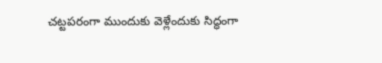చట్టపరంగా ముందుకు వెళ్లేందుకు సిద్ధంగా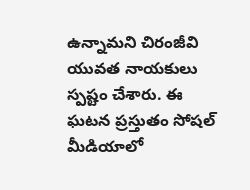ఉన్నామని చిరంజీవి యువత నాయకులు స్పష్టం చేశారు. ఈ ఘటన ప్రస్తుతం సోషల్ మీడియాలో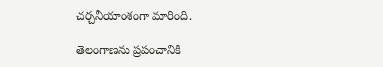చర్చనీయాంశంగా మారింది.

తెలంగాణను ప్రపంచానికి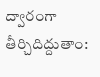ద్వారంగా తీర్చిదిద్దుతాం: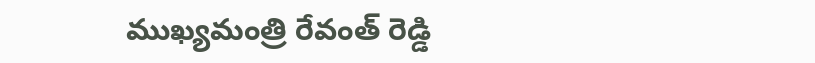ముఖ్యమంత్రి రేవంత్ రెడ్డి